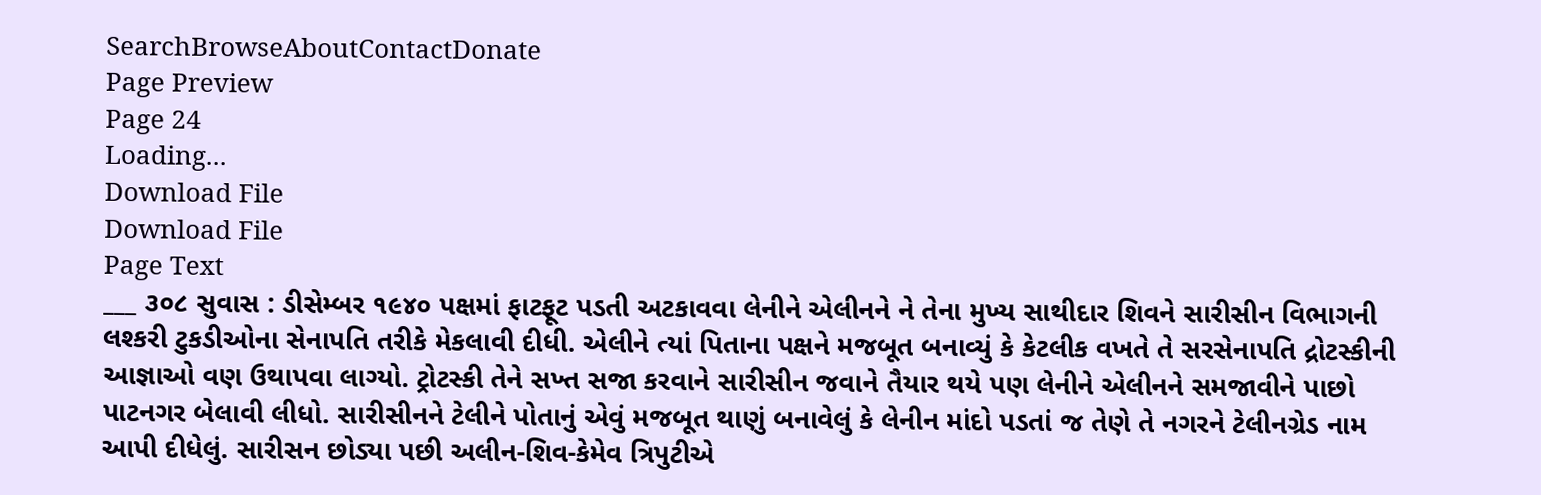SearchBrowseAboutContactDonate
Page Preview
Page 24
Loading...
Download File
Download File
Page Text
___ ૩૦૮ સુવાસ : ડીસેમ્બર ૧૯૪૦ પક્ષમાં ફાટફૂટ પડતી અટકાવવા લેનીને એલીનને ને તેના મુખ્ય સાથીદાર શિવને સારીસીન વિભાગની લશ્કરી ટુકડીઓના સેનાપતિ તરીકે મેકલાવી દીધી. એલીને ત્યાં પિતાના પક્ષને મજબૂત બનાવ્યું કે કેટલીક વખતે તે સરસેનાપતિ દ્રોટસ્કીની આજ્ઞાઓ વણ ઉથાપવા લાગ્યો. ટ્રોટસ્કી તેને સખ્ત સજા કરવાને સારીસીન જવાને તૈયાર થયે પણ લેનીને એલીનને સમજાવીને પાછો પાટનગર બેલાવી લીધો. સારીસીનને ટેલીને પોતાનું એવું મજબૂત થાણું બનાવેલું કે લેનીન માંદો પડતાં જ તેણે તે નગરને ટેલીનગ્રેડ નામ આપી દીધેલું. સારીસન છોડ્યા પછી અલીન-શિવ-કેમેવ ત્રિપુટીએ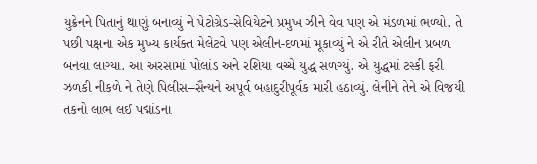યુક્રેનને પિતાનું થાણું બનાવ્યું ને પેટોગ્રેડ-સેવિયેટને પ્રમુખ ઝીને વેવ પણ એ મંડળમાં ભળ્યો. તે પછી પક્ષના એક મુખ્ય કાર્યક્ત મેલેટવે પણ એલીન-દળમાં મૂકાવ્યું ને એ રીતે એલીન પ્રબળ બનવા લાગ્યા. આ અરસામાં પોલાંડ અને રશિયા વચ્ચે યુદ્ધ સળગ્યું. એ યુદ્ધમાં ટસ્કી ફરી ઝળકી નીકળે ને તેણે પિલીસ–સૈન્યને અપૂર્વ બહાદુરીપૂર્વક મારી હઠાવ્યું. લેનીને તેને એ વિજયી તકનો લાભ લઈ પદ્માંડના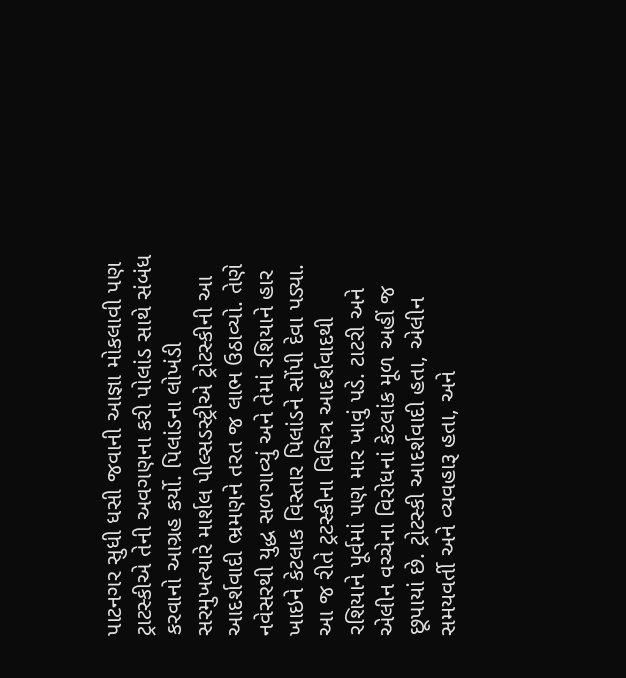પાટનગર સુધી ધસી જવાની આજ્ઞા મોકલાવી પણ ટ્રાટસ્કીએ તેની અવગણના કરી પોલાંડ સાથે સંબંધ કરવાનો આગ્રહ કર્યો. પિલાંડના લોખંડી સરમુખત્યારે માર્શલ પીલ્સડસ્ટ્રીએ ટ્રોટસ્કીની આ આદર્શવાદી ભ્રમણને તરત જ લાભ ઉઠાવ્યો. તેણે નવેસરથી યુદ્ધ સળગાવ્યું અને તેમાં રશિયાને હાર ખાઇને કેટલાક વિસ્તાર પિલાંડને સોંપી દેવા પડ્યા. આ જ રીતે ટ્રટસ્કીના વિચિત્ર આદર્શવાદથી રશિયાને પૂર્વમાં પણ માર ખાવું પડે. ટાટરી અને એલીન વચ્ચેના વિરોધનાં કેટલાંક મૂળ અહીં જ છૂપાયાં છે. ટ્રોટસ્કી આદર્શવાદી હતા, એલીન સમયવર્તી અને વ્યવહારૂ હતા, અને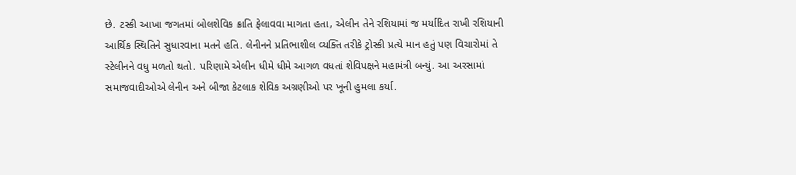છે. ટસ્કી આખા જગતમાં બોલશેવિક ક્રાતિ ફેલાવવા માગતા હતા, એલીન તેને રશિયામાં જ મર્યાદિત રાખી રશિયાની આર્થિક સ્થિતિને સુધારવાના મતને હતિ. લેનીનને પ્રતિભાશીલ વ્યક્તિ તરીકે ટ્રોસ્કી પ્રત્યે માન હતું પણ વિચારોમાં તે સ્ટેલીનને વધુ મળતો થતો. પરિણામે એલીન ધીમે ધીમે આગળ વધતાં શેવિપક્ષને મહામંત્રી બન્યું. આ અરસામાં સમાજવાદીઓએ લેનીન અને બીજા કેટલાક શેવિક અગ્રણીઓ પર ખૂની હુમલા કર્યા.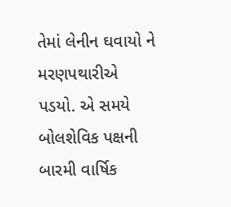તેમાં લેનીન ઘવાયો ને મરણપથારીએ પડયો. એ સમયે બોલશેવિક પક્ષની બારમી વાર્ષિક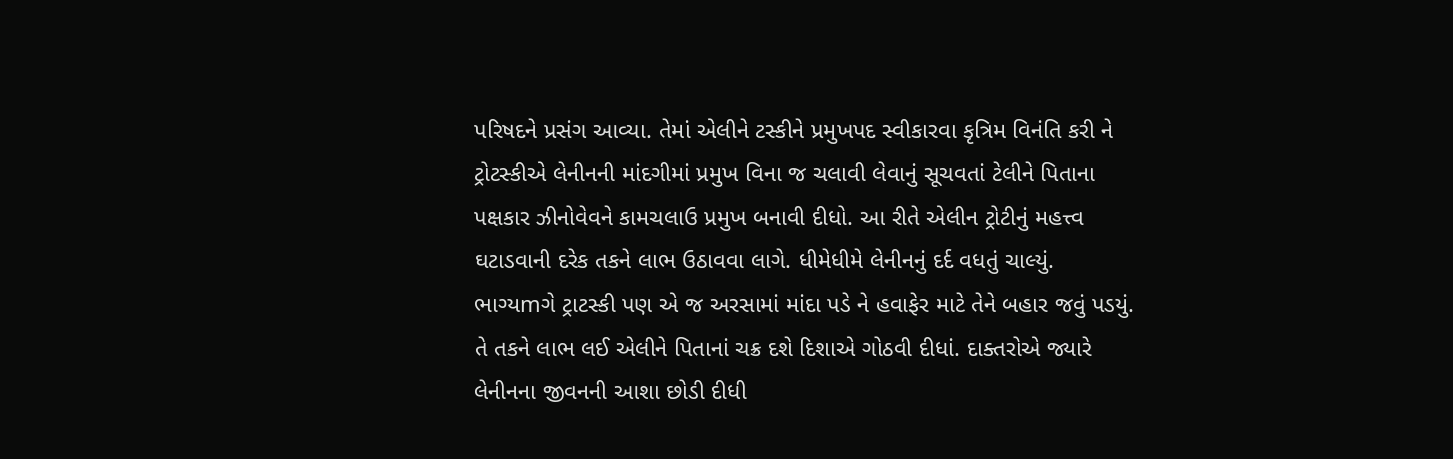પરિષદને પ્રસંગ આવ્યા. તેમાં એલીને ટસ્કીને પ્રમુખપદ સ્વીકારવા કૃત્રિમ વિનંતિ કરી ને ટ્રોટસ્કીએ લેનીનની માંદગીમાં પ્રમુખ વિના જ ચલાવી લેવાનું સૂચવતાં ટેલીને પિતાના પક્ષકાર ઝીનોવેવને કામચલાઉ પ્રમુખ બનાવી દીધો. આ રીતે એલીન ટ્રોટીનું મહત્ત્વ ઘટાડવાની દરેક તકને લાભ ઉઠાવવા લાગે. ધીમેધીમે લેનીનનું દર્દ વધતું ચાલ્યું. ભાગ્યmગે ટ્રાટસ્કી પણ એ જ અરસામાં માંદા પડે ને હવાફેર માટે તેને બહાર જવું પડયું. તે તકને લાભ લઈ એલીને પિતાનાં ચક્ર દશે દિશાએ ગોઠવી દીધાં. દાક્તરોએ જ્યારે લેનીનના જીવનની આશા છોડી દીધી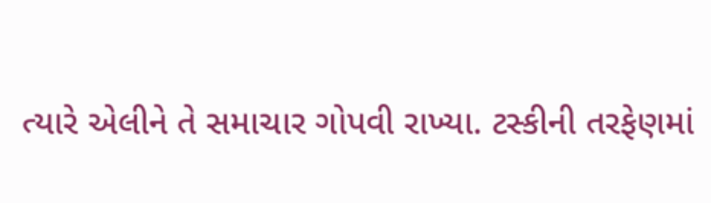ત્યારે એલીને તે સમાચાર ગોપવી રાખ્યા. ટસ્કીની તરફેણમાં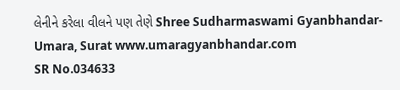લેનીને કરેલા વીલને પણ તેણે Shree Sudharmaswami Gyanbhandar-Umara, Surat www.umaragyanbhandar.com
SR No.034633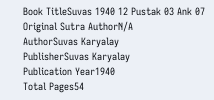Book TitleSuvas 1940 12 Pustak 03 Ank 07
Original Sutra AuthorN/A
AuthorSuvas Karyalay
PublisherSuvas Karyalay
Publication Year1940
Total Pages54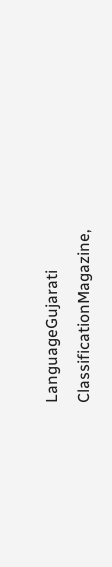LanguageGujarati
ClassificationMagazine,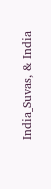India_Suvas, & India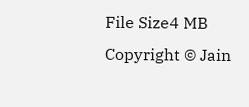File Size4 MB
Copyright © Jain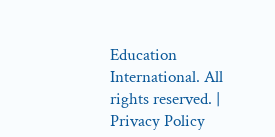Education International. All rights reserved. | Privacy Policy